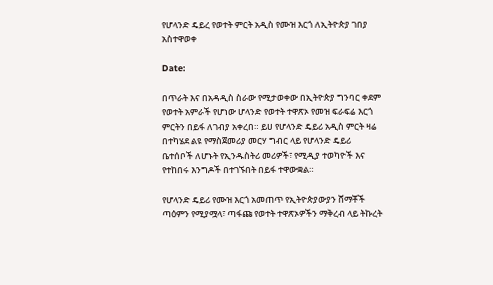የሆላንድ ዴይረ የወተት ምርት አዲስ የሙዝ እርጎ ለኢትዮጵያ ገበያ አስተዋወቀ

Date:

በጥራት እና በአዳዲስ ስራው የሚታወቀው በኢትዮጵያ ግንባር ቀደም የወተት አምራች የሆነው ሆላንድ የወተት ተዋጽኦ የመዝ ፍራፍሬ እርጎ ምርትን በይፋ ለገብያ አቀረበ። ይሀ የሆላንድ ዴይሪ አዲስ ምርት ዛሬ በተካሄደ ልዩ የማስጀመሪያ መርሃ ግብር ላይ የሆላንድ ዴይሪ ቤተሰቦች ለሆኑት የኢንዱስትሪ መሪዎች፣ የሚዲያ ተወካዮች እና የተከበሩ እንግዶች በተገኙበት በይፋ ተዋውቋል።

የሆላንድ ዴይሪ የሙዝ እርጎ አመጠጥ የኢትዮጵያውያን ሸማቾች ጣዕምን የሚያሟላ፣ ጣፋጩ የወተት ተዋጽኦዎችን ማቅረብ ላይ ትኩረት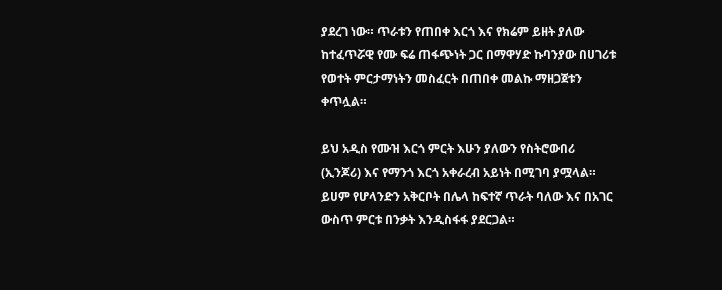ያደረገ ነው። ጥራቱን የጠበቀ እርጎ እና የክሬም ይዘት ያለው ከተፈጥሯዊ የሙ ፍሬ ጠፋጭነት ጋር በማዋሃድ ኩባንያው በሀገሪቱ የወተት ምርታማነትን መስፈርት በጠበቀ መልኩ ማዘጋጀቱን ቀጥሏል።

ይህ አዲስ የሙዝ እርጎ ምርት እሁን ያለውን የስትሮውበሪ (ኢንጆሪ) እና የማንጎ እርጎ አቀራረብ አይነት በሚገባ ያሟላል። ይሀም የሆላንድን አቅርቦት በሌላ ከፍተኛ ጥራት ባለው እና በአገር ውስጥ ምርቱ በንቃት እንዲስፋፋ ያደርጋል።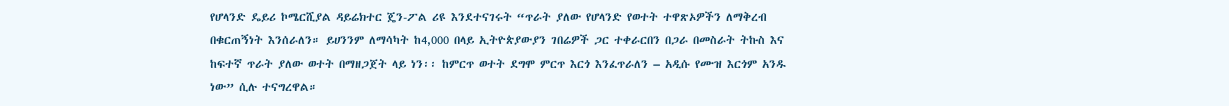የሆላንድ ዴይሪ ኮሜርሺያል ዳይሬክተር ጄን-ፖል ሪዩ እንደተናገሩት “ጥራት ያለው የሆላንድ የወተት ተዋጽኦዎችን ለማቅረብ በቁርጠኝነት እንሰራለን። ይሀንንም ለማሳካት ከ4,000 በላይ ኢትዮጵያውያን ገበሬዎች ጋር ተቀራርበን በጋራ በመስራት ትኩስ እና ከፍተኛ ጥራት ያለው ወተት በማዘጋጀት ላይ ነን፡፡ ከምርጥ ወተት ደግሞ ምርጥ እርጎ እንፈጥራለን – አዲሱ የሙዝ እርጎም አንዱ ነው” ሲሉ ተናግረዋል።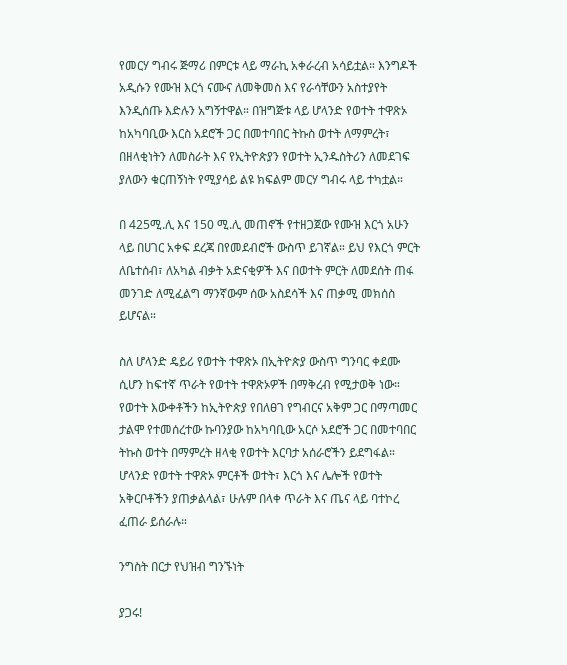የመርሃ ግብሩ ጅማሪ በምርቱ ላይ ማራኪ አቀራረብ አሳይቷል። እንግዶች አዲሱን የሙዝ እርጎ ናሙና ለመቅመስ እና የራሳቸውን አስተያየት እንዲሰጡ እድሉን አግኝተዋል። በዝግጅቱ ላይ ሆላንድ የወተት ተዋጽኦ ከአካባቢው እርስ አደሮች ጋር በመተባበር ትኩስ ወተት ለማምረት፣ በዘላቂነትን ለመስራት እና የኢትዮጵያን የወተት ኢንዱስትሪን ለመደገፍ ያለውን ቁርጠኝነት የሚያሳይ ልዩ ክፍልም መርሃ ግብሩ ላይ ተካቷል።

በ 425ሚ.ሊ እና 150 ሚ.ሊ መጠኖች የተዘጋጀው የሙዝ እርጎ አሁን ላይ በሀገር አቀፍ ደረጃ በየመደብሮች ውስጥ ይገኛል። ይህ የእርጎ ምርት ለቤተሰብ፣ ለአካል ብቃት አድናቂዎች እና በወተት ምርት ለመደሰት ጠፋ መንገድ ለሚፈልግ ማንኛውም ሰው አስደሳች እና ጠቃሚ መክሰስ ይሆናል።

ስለ ሆላንድ ዴይሪ የወተት ተዋጽኦ በኢትዮጵያ ውስጥ ግንባር ቀደሙ ሲሆን ከፍተኛ ጥራት የወተት ተዋጽኦዎች በማቅረብ የሚታወቅ ነው። የወተት እውቀቶችን ከኢትዮጵያ የበለፀገ የግብርና አቅም ጋር በማጣመር ታልሞ የተመሰረተው ኩባንያው ከአካባቢው አርሶ አደሮች ጋር በመተባበር ትኩስ ወተት በማምረት ዘላቂ የወተት እርባታ አሰራሮችን ይደግፋል። ሆላንድ የወተት ተዋጽኦ ምርቶች ወተት፣ እርጎ እና ሌሎች የወተት አቅርቦቶችን ያጠቃልላል፣ ሁሉም በላቀ ጥራት እና ጤና ላይ ባተኮረ ፈጠራ ይሰራሉ።

ንግስት በርታ የህዝብ ግንኙነት

ያጋሩ!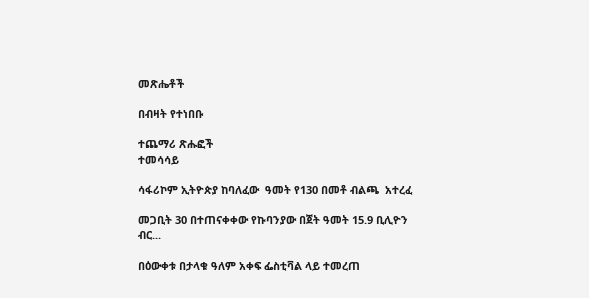መጽሔቶች

በብዛት የተነበቡ

ተጨማሪ ጽሑፎች
ተመሳሳይ

ሳፋሪኮም ኢትዮጵያ ከባለፈው  ዓመት የ130 በመቶ ብልጫ  አተረፈ

መጋቢት 30 በተጠናቀቀው የኩባንያው በጀት ዓመት 15.9 ቢሊዮን ብር...

በዕውቀቱ በታላቁ ዓለም አቀፍ ፌስቲቫል ላይ ተመረጠ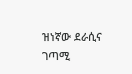ዝነኛው ደራሲና ገጣሚ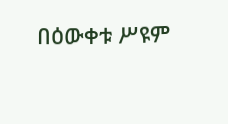በዕውቀቱ ሥዩም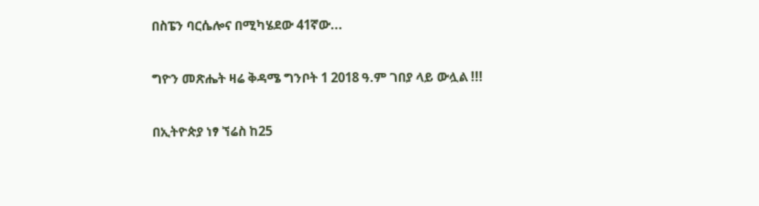በስፔን ባርሴሎና በሚካሄደው 41ኛው...

ግዮን መጽሔት ዛሬ ቅዳሜ ግንቦት 1 2018 ዓ.ም ገበያ ላይ ውሏል !!!

በኢትዮጵያ ነፃ ኘሬስ ከ25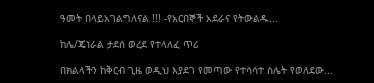ዓመት በላይአገልግለናል !!! -የአርበኞች አደራና የትውልዱ...

ከሌ/ጄነራል ታደሰ ወረደ የተላለፈ ጥሪ

በክልላችን ከቅርብ ጊዜ ወዲህ እያደገ የመጣው የተሳሳተ ስሌት የወለደው...